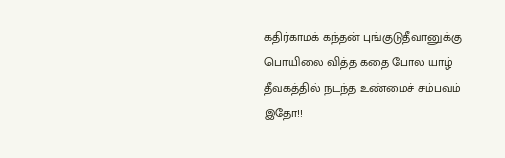கதிர்காமக் கந்தன் புங்குடுதீவானுக்கு பொயிலை வித்த கதை போல யாழ் தீவகத்தில் நடந்த உண்மைச் சம்பவம் இதோ!!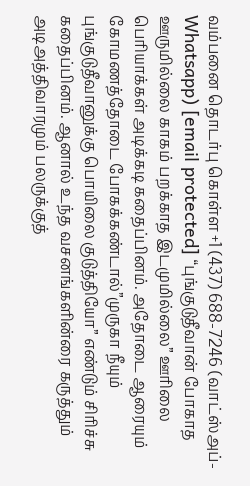வம்பனை தொடர்பு கொள்ள +1 (437) 688-7246 (வாட்ஸ்அப்-Whatsapp) [email protected] “புங்குடுதீவான் போகாத ஊருமில்லை காகம் பறக்காத இடமுமில்லை” ஊரிலை பெரியாக்கள் அடிக்கடி கதைப்பினம். அதோடை ஆரையும் கோமணத்தோடை போகக்கண்டால்”முருகா நீயும் புங்குடுதீவானுக்கு பொயிலை குடுத்தியோ” எண்டும் சிரிச்சு கதைப்பினம். ஆனால் உந்த வசனங்களின்ரை கருத்தும் அடிஅத்திவாரமும் பலருக்குத்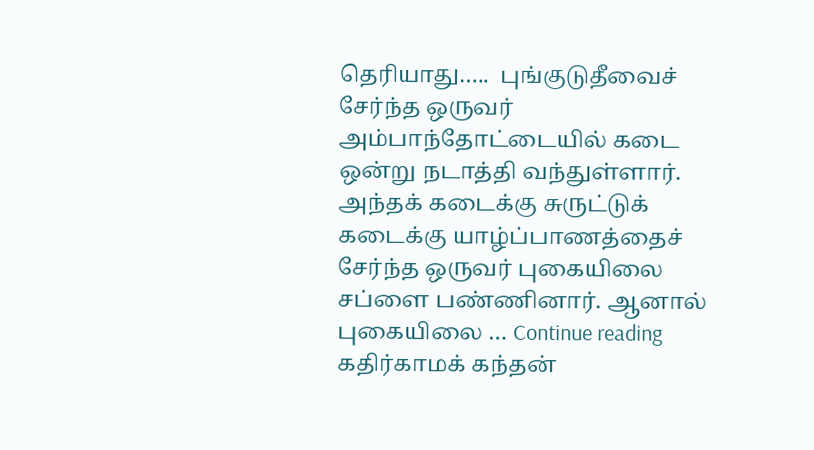தெரியாது…..  புங்குடுதீவைச் சேர்ந்த ஒருவர் அம்பாந்தோட்டையில் கடை ஒன்று நடாத்தி வந்துள்ளார். அந்தக் கடைக்கு சுருட்டுக் கடைக்கு யாழ்ப்பாணத்தைச் சேர்ந்த ஒருவர் புகையிலை சப்ளை பண்ணினார். ஆனால் புகையிலை … Continue reading கதிர்காமக் கந்தன்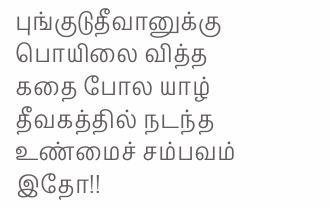புங்குடுதீவானுக்கு பொயிலை வித்த கதை போல யாழ் தீவகத்தில் நடந்த உண்மைச் சம்பவம் இதோ!!